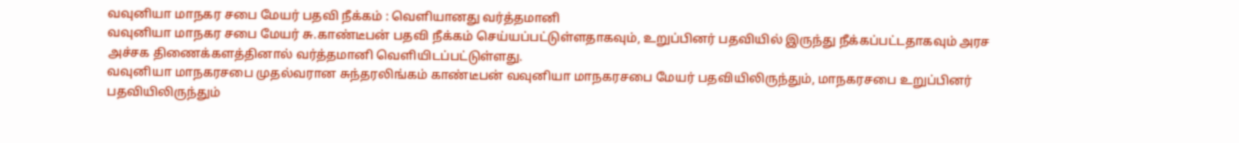வவுனியா மாநகர சபை மேயர் பதவி நீக்கம் : வெளியானது வர்த்தமானி
வவுனியா மாநகர சபை மேயர் சு.காண்டீபன் பதவி நீக்கம் செய்யப்பட்டுள்ளதாகவும், உறுப்பினர் பதவியில் இருந்து நீக்கப்பட்டதாகவும் அரச அச்சக திணைக்களத்தினால் வர்த்தமானி வெளியிடப்பட்டுள்ளது.
வவுனியா மாநகரசபை முதல்வரான சுந்தரலிங்கம் காண்டீபன் வவுனியா மாநகரசபை மேயர் பதவியிலிருந்தும், மாநகரசபை உறுப்பினர் பதவியிலிருந்தும்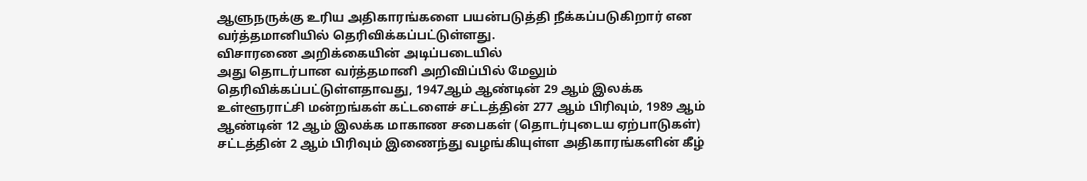ஆளுநருக்கு உரிய அதிகாரங்களை பயன்படுத்தி நீக்கப்படுகிறார் என வர்த்தமானியில் தெரிவிக்கப்பட்டுள்ளது.
விசாரணை அறிக்கையின் அடிப்படையில்
அது தொடர்பான வர்த்தமானி அறிவிப்பில் மேலும் தெரிவிக்கப்பட்டுள்ளதாவது, 1947ஆம் ஆண்டின் 29 ஆம் இலக்க உள்ளூராட்சி மன்றங்கள் கட்டளைச் சட்டத்தின் 277 ஆம் பிரிவும், 1989 ஆம் ஆண்டின் 12 ஆம் இலக்க மாகாண சபைகள் (தொடர்புடைய ஏற்பாடுகள்) சட்டத்தின் 2 ஆம் பிரிவும் இணைந்து வழங்கியுள்ள அதிகாரங்களின் கீழ்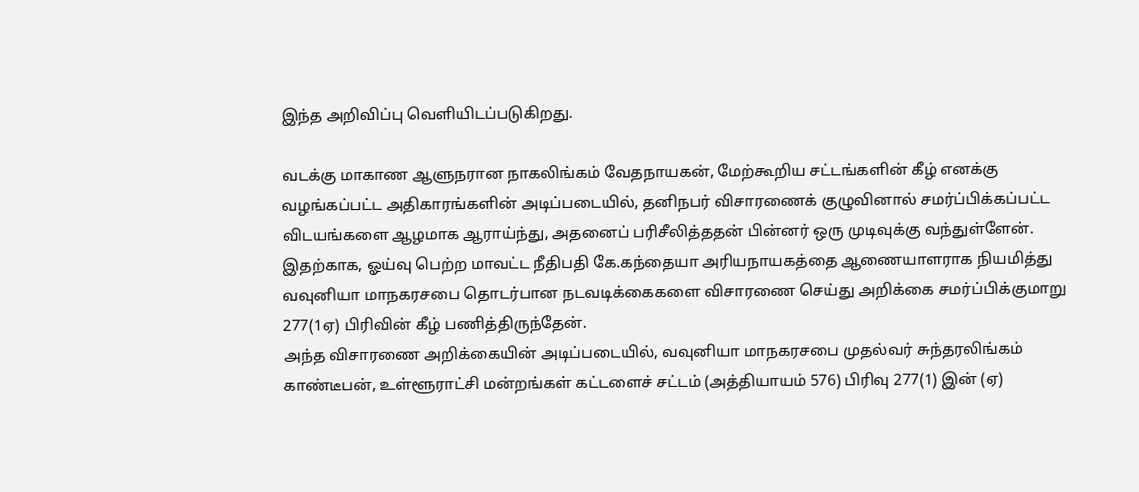இந்த அறிவிப்பு வெளியிடப்படுகிறது.

வடக்கு மாகாண ஆளுநரான நாகலிங்கம் வேதநாயகன், மேற்கூறிய சட்டங்களின் கீழ் எனக்கு வழங்கப்பட்ட அதிகாரங்களின் அடிப்படையில், தனிநபர் விசாரணைக் குழுவினால் சமர்ப்பிக்கப்பட்ட விடயங்களை ஆழமாக ஆராய்ந்து, அதனைப் பரிசீலித்ததன் பின்னர் ஒரு முடிவுக்கு வந்துள்ளேன்.
இதற்காக, ஓய்வு பெற்ற மாவட்ட நீதிபதி கே.கந்தையா அரியநாயகத்தை ஆணையாளராக நியமித்து வவுனியா மாநகரசபை தொடர்பான நடவடிக்கைகளை விசாரணை செய்து அறிக்கை சமர்ப்பிக்குமாறு 277(1ஏ) பிரிவின் கீழ் பணித்திருந்தேன்.
அந்த விசாரணை அறிக்கையின் அடிப்படையில், வவுனியா மாநகரசபை முதல்வர் சுந்தரலிங்கம் காண்டீபன், உள்ளூராட்சி மன்றங்கள் கட்டளைச் சட்டம் (அத்தியாயம் 576) பிரிவு 277(1) இன் (ஏ)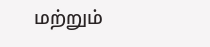மற்றும்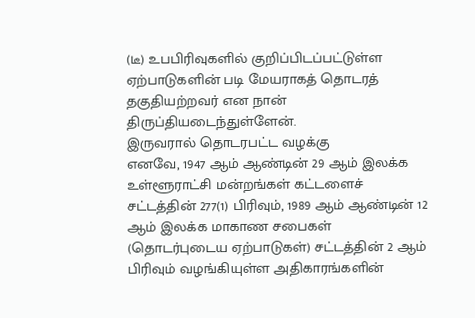(டீ) உபபிரிவுகளில் குறிப்பிடப்பட்டுள்ள ஏற்பாடுகளின் படி மேயராகத் தொடரத் தகுதியற்றவர் என நான் திருப்தியடைந்துள்ளேன்.
இருவரால் தொடரபட்ட வழக்கு
எனவே, 1947 ஆம் ஆண்டின் 29 ஆம் இலக்க உள்ளூராட்சி மன்றங்கள் கட்டளைச் சட்டத்தின் 277(1) பிரிவும், 1989 ஆம் ஆண்டின் 12 ஆம் இலக்க மாகாண சபைகள் (தொடர்புடைய ஏற்பாடுகள்) சட்டத்தின் 2 ஆம் பிரிவும் வழங்கியுள்ள அதிகாரங்களின்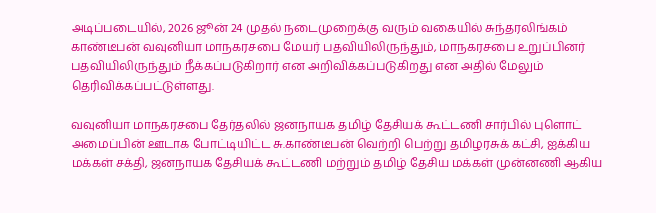அடிப்படையில், 2026 ஜூன் 24 முதல் நடைமுறைக்கு வரும் வகையில் சுந்தரலிங்கம் காண்டீபன் வவுனியா மாநகரசபை மேயர் பதவியிலிருந்தும், மாநகரசபை உறுப்பினர் பதவியிலிருந்தும் நீக்கப்படுகிறார் என அறிவிக்கப்படுகிறது என அதில் மேலும் தெரிவிக்கப்பட்டுள்ளது.

வவுனியா மாநகரசபை தேர்தலில் ஜனநாயக தமிழ் தேசியக் கூட்டணி சார்பில் புளொட் அமைப்பின் ஊடாக போட்டியிட்ட சு.காண்டீபன் வெற்றி பெற்று தமிழரசுக் கட்சி, ஐக்கிய மக்கள் சக்தி, ஜனநாயக தேசியக் கூட்டணி மற்றும் தமிழ் தேசிய மக்கள் முன்னணி ஆகிய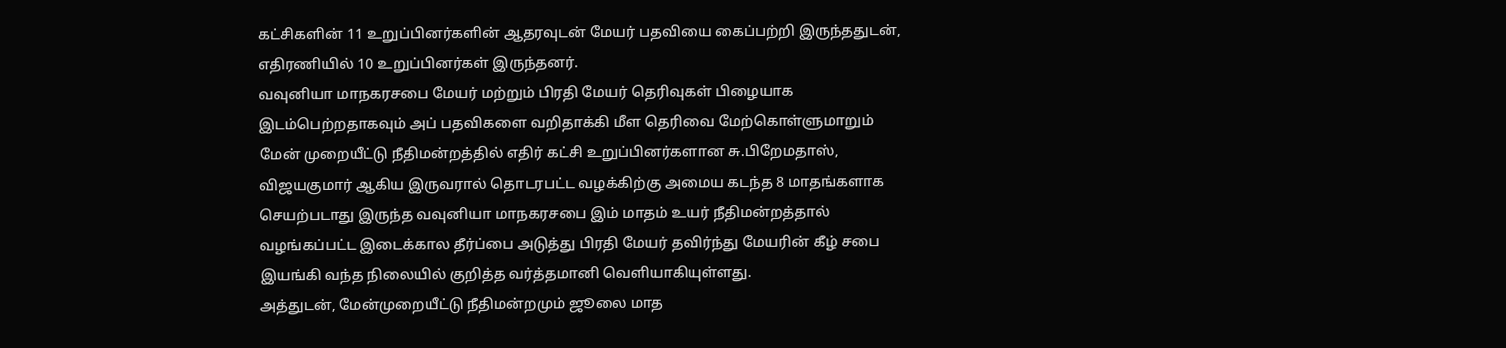கட்சிகளின் 11 உறுப்பினர்களின் ஆதரவுடன் மேயர் பதவியை கைப்பற்றி இருந்ததுடன், எதிரணியில் 10 உறுப்பினர்கள் இருந்தனர்.
வவுனியா மாநகரசபை மேயர் மற்றும் பிரதி மேயர் தெரிவுகள் பிழையாக இடம்பெற்றதாகவும் அப் பதவிகளை வறிதாக்கி மீள தெரிவை மேற்கொள்ளுமாறும் மேன் முறையீட்டு நீதிமன்றத்தில் எதிர் கட்சி உறுப்பினர்களான சு.பிறேமதாஸ், விஜயகுமார் ஆகிய இருவரால் தொடரபட்ட வழக்கிற்கு அமைய கடந்த 8 மாதங்களாக செயற்படாது இருந்த வவுனியா மாநகரசபை இம் மாதம் உயர் நீதிமன்றத்தால் வழங்கப்பட்ட இடைக்கால தீர்ப்பை அடுத்து பிரதி மேயர் தவிர்ந்து மேயரின் கீழ் சபை இயங்கி வந்த நிலையில் குறித்த வர்த்தமானி வெளியாகியுள்ளது.
அத்துடன், மேன்முறையீட்டு நீதிமன்றமும் ஜூலை மாத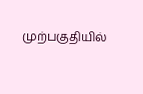முற்பகுதியில்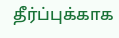தீர்ப்புக்காக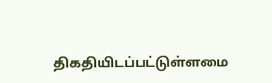திகதியிடப்பட்டுள்ளமை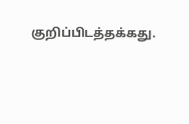குறிப்பிடத்தக்கது.